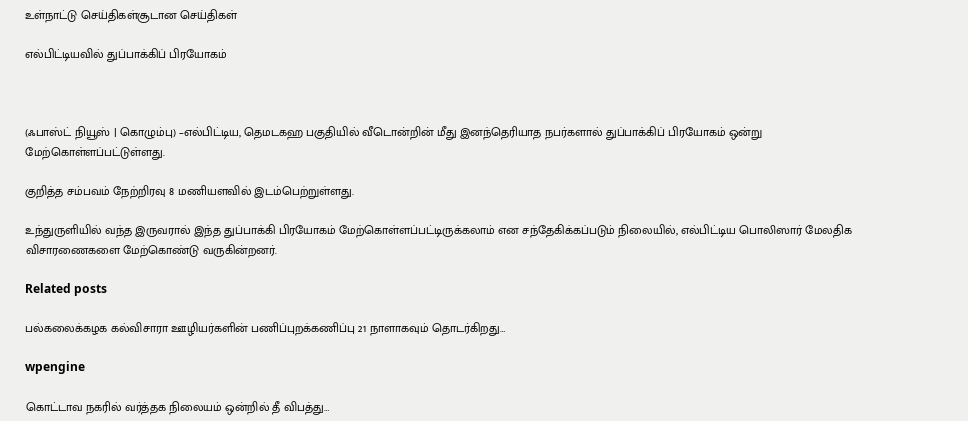உள்நாட்டு செய்திகள்சூடான செய்திகள்

எல்பிட்டியவில் துப்பாக்கிப் பிரயோகம்



(ஃபாஸ்ட் நியூஸ் | கொழும்பு) –எல்பிட்டிய, தெமடகஹ பகுதியில் வீடொன்றின் மீது இனந்தெரியாத நபர்களால் துப்பாக்கிப் பிரயோகம் ஒன்று மேற்கொள்ளப்பட்டுள்ளது.

குறித்த சம்பவம் நேற்றிரவு 8 மணியளவில் இடம்பெற்றுள்ளது.

உந்துருளியில் வந்த இருவரால் இந்த துப்பாக்கி பிரயோகம் மேற்கொள்ளப்பட்டிருக்கலாம் என சந்தேகிக்கப்படும் நிலையில், எல்பிட்டிய பொலிஸார் மேலதிக விசாரணைகளை மேற்கொண்டு வருகின்றனர்.

Related posts

பல்கலைக்கழக கல்விசாரா ஊழியர்களின் பணிப்புறக்கணிப்பு 21 நாளாகவும் தொடர்கிறது…

wpengine

கொட்டாவ நகரில் வர்த்தக நிலையம் ஒன்றில் தீ விபத்து…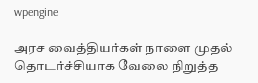wpengine

அரச வைத்தியர்கள் நாளை முதல் தொடர்ச்சியாக வேலை நிறுத்த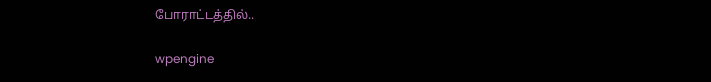போராட்டத்தில்..

wpengine